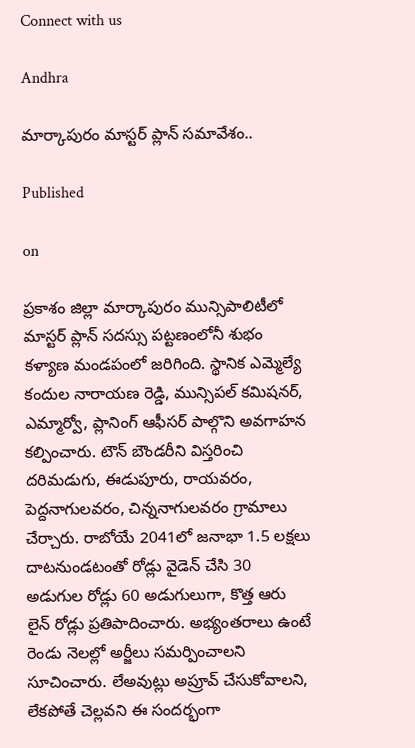Connect with us

Andhra

మార్కాపురం మాస్టర్ ప్లాన్ సమావేశం..

Published

on

ప్రకాశం జిల్లా మార్కాపురం మున్సిపాలిటీలో మాస్టర్ ప్లాన్ సదస్సు పట్టణంలోనీ శుభం కళ్యాణ మండపంలో జరిగింది. స్థానిక ఎమ్మెల్యే కందుల నారాయణ రెడ్డి, మున్సిపల్ కమిషనర్, ఎమ్మార్వో, ప్లానింగ్ ఆఫీసర్ పాల్గొని అవగాహన కల్పించారు. టౌన్ బౌండరీని విస్తరించి దరిమడుగు, ఈడుపూరు, రాయవరం, పెద్దనాగులవరం, చిన్ననాగులవరం గ్రామాలు చేర్చారు. రాబోయే 2041లో జనాభా 1.5 లక్షలు దాటనుండటంతో రోడ్లు వైడెన్ చేసి 30 అడుగుల రోడ్లు 60 అడుగులుగా, కొత్త ఆరు లైన్ రోడ్లు ప్రతిపాదించారు. అభ్యంతరాలు ఉంటే రెండు నెలల్లో అర్జీలు సమర్పించాలని సూచించారు. లేఅవుట్లు అప్రూవ్ చేసుకోవాలని, లేకపోతే చెల్లవని ఈ సందర్భంగా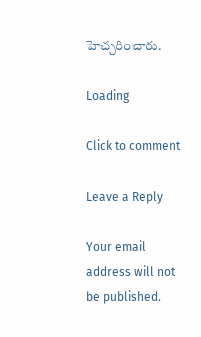హెచ్చరించారు.

Loading

Click to comment

Leave a Reply

Your email address will not be published.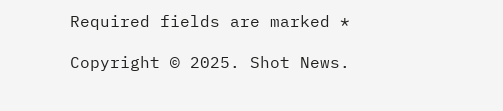Required fields are marked *

Copyright © 2025. Shot News.